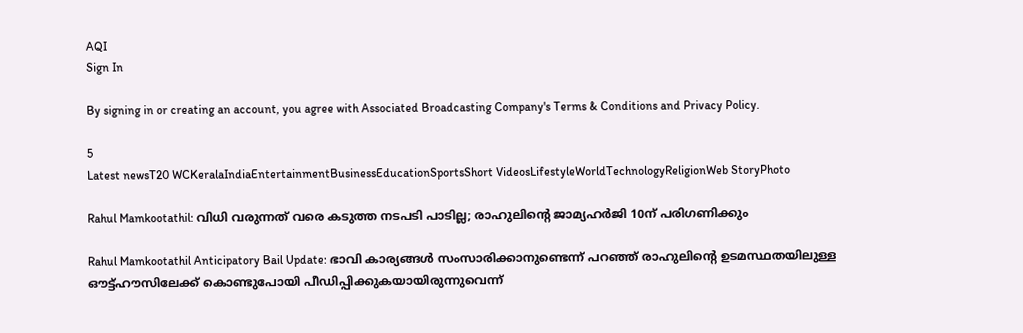AQI
Sign In

By signing in or creating an account, you agree with Associated Broadcasting Company's Terms & Conditions and Privacy Policy.

5
Latest newsT20 WCKeralaIndiaEntertainmentBusinessEducationSportsShort VideosLifestyleWorldTechnologyReligionWeb StoryPhoto

Rahul Mamkootathil: വിധി വരുന്നത് വരെ കടുത്ത നടപടി പാടില്ല; രാഹുലിന്റെ ജാമ്യഹര്‍ജി 10ന് പരിഗണിക്കും

Rahul Mamkootathil Anticipatory Bail Update: ഭാവി കാര്യങ്ങള്‍ സംസാരിക്കാനുണ്ടെന്ന് പറഞ്ഞ് രാഹുലിന്റെ ഉടമസ്ഥതയിലുള്ള ഔട്ട്ഹൗസിലേക്ക് കൊണ്ടുപോയി പീഡിപ്പിക്കുകയായിരുന്നുവെന്ന്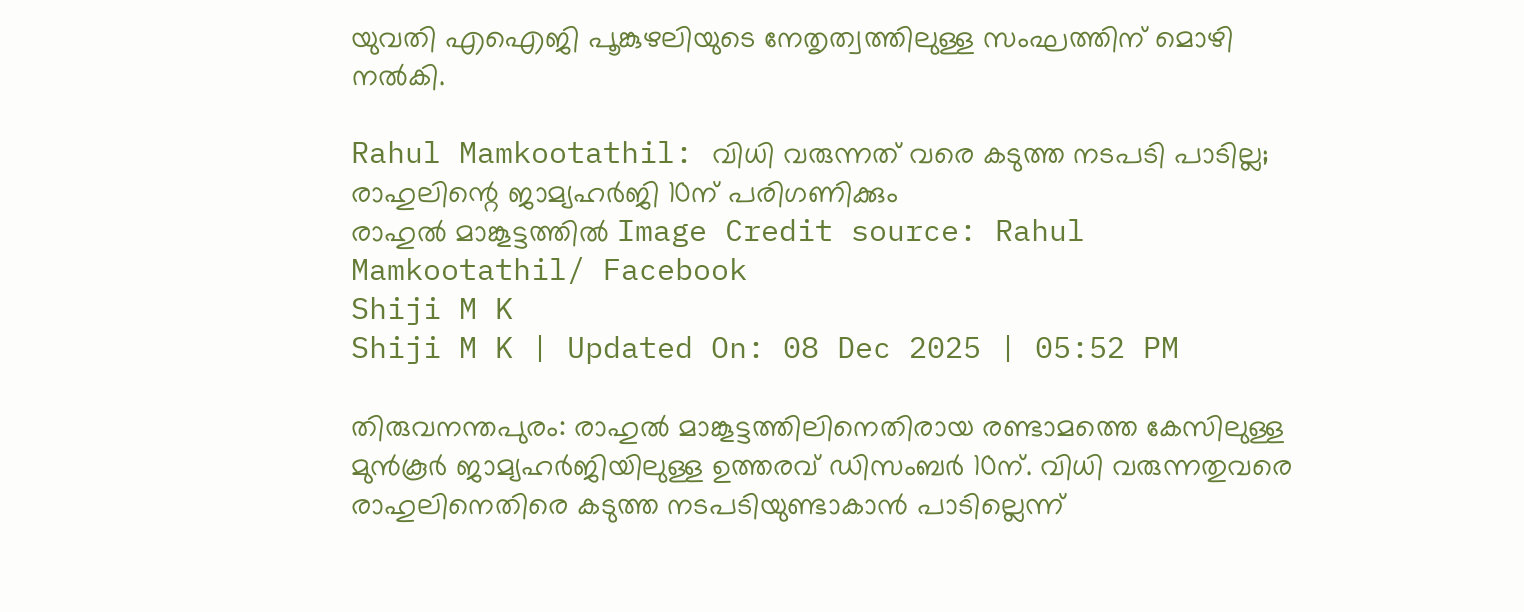യുവതി എഐജി പൂങ്കുഴലിയുടെ നേതൃത്വത്തിലുള്ള സംഘത്തിന് മൊഴി നല്‍കി.

Rahul Mamkootathil: വിധി വരുന്നത് വരെ കടുത്ത നടപടി പാടില്ല; രാഹുലിന്റെ ജാമ്യഹര്‍ജി 10ന് പരിഗണിക്കും
രാഹുല്‍ മാങ്കൂട്ടത്തില്‍ Image Credit source: Rahul Mamkootathil/ Facebook
Shiji M K
Shiji M K | Updated On: 08 Dec 2025 | 05:52 PM

തിരുവനന്തപുരം: രാഹുല്‍ മാങ്കൂട്ടത്തിലിനെതിരായ രണ്ടാമത്തെ കേസിലുള്ള മുന്‍കൂര്‍ ജാമ്യഹര്‍ജിയിലുള്ള ഉത്തരവ് ഡിസംബര്‍ 10ന്. വിധി വരുന്നതുവരെ രാഹുലിനെതിരെ കടുത്ത നടപടിയുണ്ടാകാന്‍ പാടില്ലെന്ന്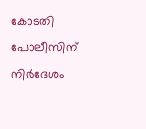കോടതി പോലീസിന് നിര്‍ദേശം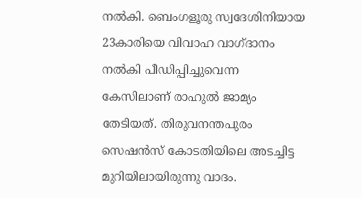നല്‍കി. ബെംഗളൂരു സ്വദേശിനിയായ 23കാരിയെ വിവാഹ വാഗ്ദാനം നല്‍കി പീഡിപ്പിച്ചുവെന്ന കേസിലാണ് രാഹുല്‍ ജാമ്യം തേടിയത്. തിരുവനന്തപുരം സെഷന്‍സ് കോടതിയിലെ അടച്ചിട്ട മുറിയിലായിരുന്നു വാദം.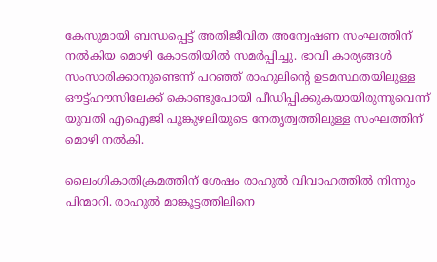കേസുമായി ബന്ധപ്പെട്ട് അതിജീവിത അന്വേഷണ സംഘത്തിന് നല്‍കിയ മൊഴി കോടതിയില്‍ സമര്‍പ്പിച്ചു. ഭാവി കാര്യങ്ങള്‍ സംസാരിക്കാനുണ്ടെന്ന് പറഞ്ഞ് രാഹുലിന്റെ ഉടമസ്ഥതയിലുള്ള ഔട്ട്ഹൗസിലേക്ക് കൊണ്ടുപോയി പീഡിപ്പിക്കുകയായിരുന്നുവെന്ന് യുവതി എഐജി പൂങ്കുഴലിയുടെ നേതൃത്വത്തിലുള്ള സംഘത്തിന് മൊഴി നല്‍കി.

ലൈംഗികാതിക്രമത്തിന് ശേഷം രാഹുല്‍ വിവാഹത്തില്‍ നിന്നും പിന്മാറി. രാഹുല്‍ മാങ്കൂട്ടത്തിലിനെ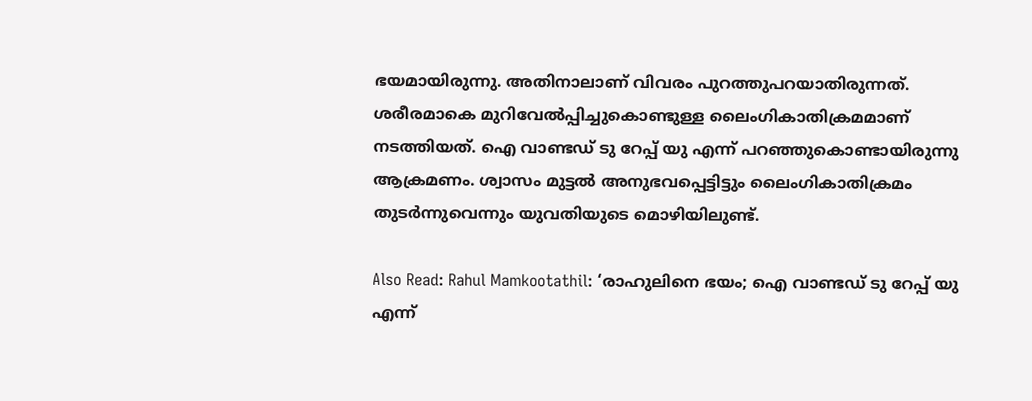ഭയമായിരുന്നു. അതിനാലാണ് വിവരം പുറത്തുപറയാതിരുന്നത്. ശരീരമാകെ മുറിവേല്‍പ്പിച്ചുകൊണ്ടുള്ള ലൈംഗികാതിക്രമമാണ് നടത്തിയത്. ഐ വാണ്ടഡ് ടു റേപ്പ് യു എന്ന് പറഞ്ഞുകൊണ്ടായിരുന്നു ആക്രമണം. ശ്വാസം മുട്ടല്‍ അനുഭവപ്പെട്ടിട്ടും ലൈംഗികാതിക്രമം തുടര്‍ന്നുവെന്നും യുവതിയുടെ മൊഴിയിലുണ്ട്.

Also Read: Rahul Mamkootathil: ‘രാഹുലിനെ ഭയം; ഐ വാണ്ടഡ് ടു റേപ്പ് യു എന്ന്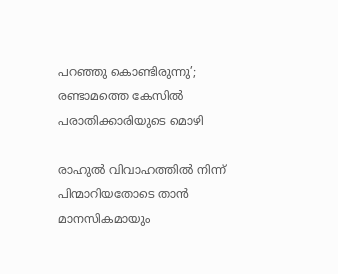പറഞ്ഞു കൊണ്ടിരുന്നു’; രണ്ടാമത്തെ കേസിൽ പരാതിക്കാരിയുടെ മൊഴി

രാഹുല്‍ വിവാഹത്തില്‍ നിന്ന് പിന്മാറിയതോടെ താന്‍ മാനസികമായും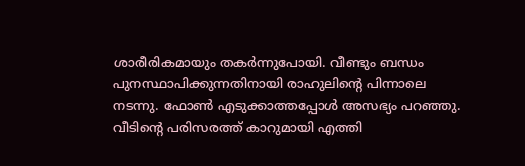ശാരീരികമായും തകര്‍ന്നുപോയി. വീണ്ടും ബന്ധം പുനസ്ഥാപിക്കുന്നതിനായി രാഹുലിന്റെ പിന്നാലെ നടന്നു. ഫോണ്‍ എടുക്കാത്തപ്പോള്‍ അസഭ്യം പറഞ്ഞു. വീടിന്റെ പരിസരത്ത് കാറുമായി എത്തി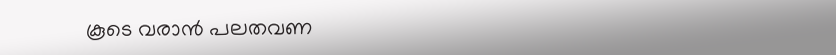കൂടെ വരാന്‍ പലതവണ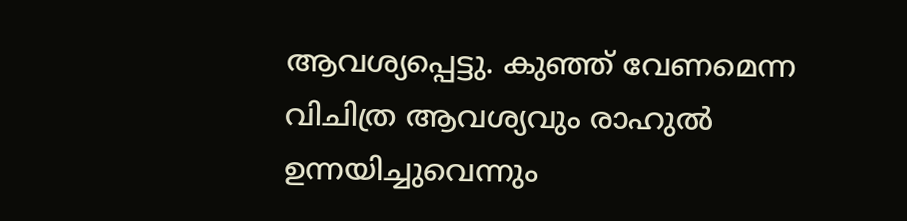ആവശ്യപ്പെട്ടു. കുഞ്ഞ് വേണമെന്ന വിചിത്ര ആവശ്യവും രാഹുല്‍ ഉന്നയിച്ചുവെന്നും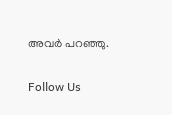അവര്‍ പറഞ്ഞു.

Follow Us